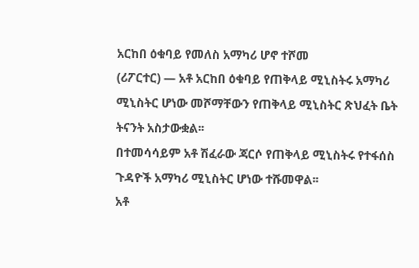አርከበ ዕቁባይ የመለስ አማካሪ ሆኖ ተሾመ
(ሪፖርተር) — አቶ አርከበ ዕቁባይ የጠቅላይ ሚኒስትሩ አማካሪ ሚኒስትር ሆነው መሾማቸውን የጠቅላይ ሚኒስትር ጽህፈት ቤት ትናንት አስታውቋል፡፡
በተመሳሳይም አቶ ሽፈራው ጃርሶ የጠቅላይ ሚኒስትሩ የተፋሰስ ጉዳዮች አማካሪ ሚኒስትር ሆነው ተሹመዋል፡፡
አቶ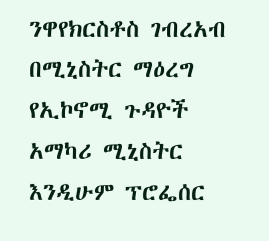ንዋየክርስቶስ ገብረአብ በሚኒስትር ማዕረግ የኢኮኖሚ ጉዳዮች አማካሪ ሚኒስትር እንዲሁም ፕሮፌሰር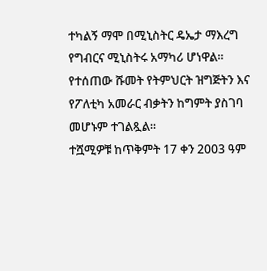ተካልኝ ማሞ በሚኒስትር ዴኤታ ማእረግ የግብርና ሚኒስትሩ አማካሪ ሆነዋል፡፡
የተሰጠው ሹመት የትምህርት ዝግጅትን እና የፖለቲካ አመራር ብቃትን ከግምት ያስገባ መሆኑም ተገልጿል፡፡
ተሿሚዎቹ ከጥቅምት 17 ቀን 2003 ዓም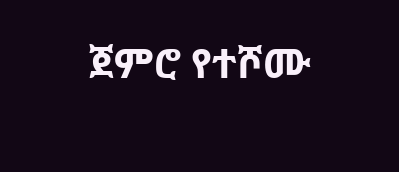ጀምሮ የተሾሙ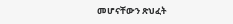መሆናቸውን ጽህፈት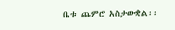ቤቱ ጨምሮ አስታውቋል፡፡